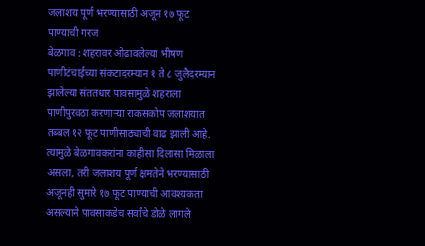जलाशय पूर्ण भरण्यासाठी अजून १७ फूट पाण्याची गरज
बेळगाव : शहरावर ओढावलेल्या भीषण पाणीटंचाईच्या संकटादरम्यान १ ते ८ जुलैदरम्यान झालेल्या संततधार पावसामुळे शहराला पाणीपुरवठा करणाऱ्या राकसकोप जलाशयात तब्बल १२ फूट पाणीसाठ्याची वाढ झाली आहे. त्यामुळे बेळगावकरांना काहीसा दिलासा मिळाला असला, तरी जलाशय पूर्ण क्षमतेने भरण्यासाठी अजूनही सुमारे १७ फूट पाण्याची आवश्यकता असल्याने पावसाकडेच सर्वांचे डोळे लागले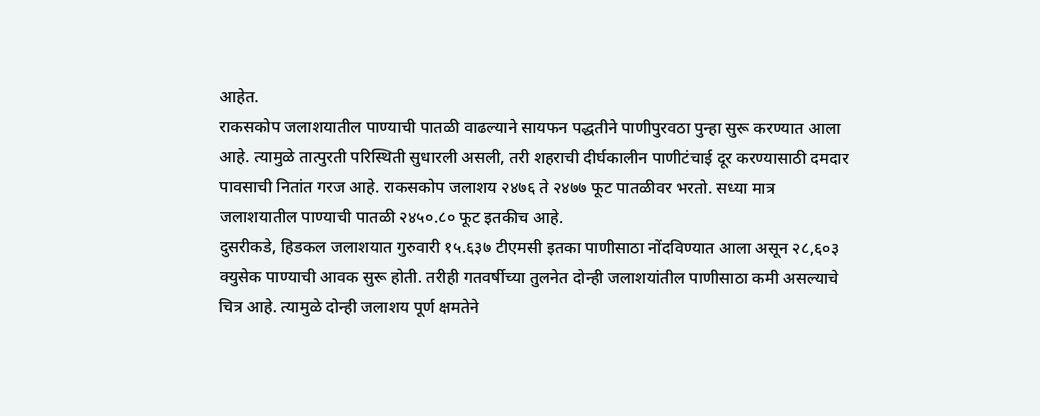आहेत.
राकसकोप जलाशयातील पाण्याची पातळी वाढल्याने सायफन पद्धतीने पाणीपुरवठा पुन्हा सुरू करण्यात आला आहे. त्यामुळे तात्पुरती परिस्थिती सुधारली असली, तरी शहराची दीर्घकालीन पाणीटंचाई दूर करण्यासाठी दमदार पावसाची नितांत गरज आहे. राकसकोप जलाशय २४७६ ते २४७७ फूट पातळीवर भरतो. सध्या मात्र जलाशयातील पाण्याची पातळी २४५०.८० फूट इतकीच आहे.
दुसरीकडे, हिडकल जलाशयात गुरुवारी १५.६३७ टीएमसी इतका पाणीसाठा नोंदविण्यात आला असून २८,६०३ क्युसेक पाण्याची आवक सुरू होती. तरीही गतवर्षीच्या तुलनेत दोन्ही जलाशयांतील पाणीसाठा कमी असल्याचे चित्र आहे. त्यामुळे दोन्ही जलाशय पूर्ण क्षमतेने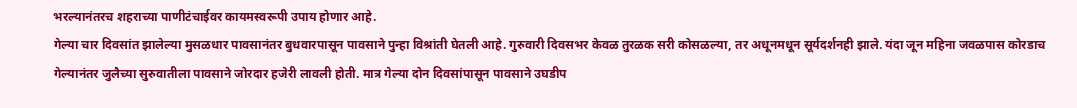भरल्यानंतरच शहराच्या पाणीटंचाईवर कायमस्वरूपी उपाय होणार आहे.
गेल्या चार दिवसांत झालेल्या मुसळधार पावसानंतर बुधवारपासून पावसाने पुन्हा विश्रांती घेतली आहे. गुरुवारी दिवसभर केवळ तुरळक सरी कोसळल्या, तर अधूनमधून सूर्यदर्शनही झाले. यंदा जून महिना जवळपास कोरडाच गेल्यानंतर जुलैच्या सुरुवातीला पावसाने जोरदार हजेरी लावली होती. मात्र गेल्या दोन दिवसांपासून पावसाने उघडीप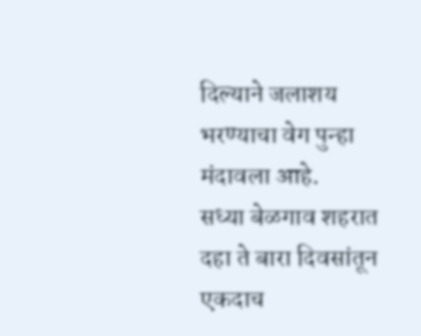दिल्याने जलाशय भरण्याचा वेग पुन्हा मंदावला आहे.
सध्या बेळगाव शहरात दहा ते बारा दिवसांतून एकदाच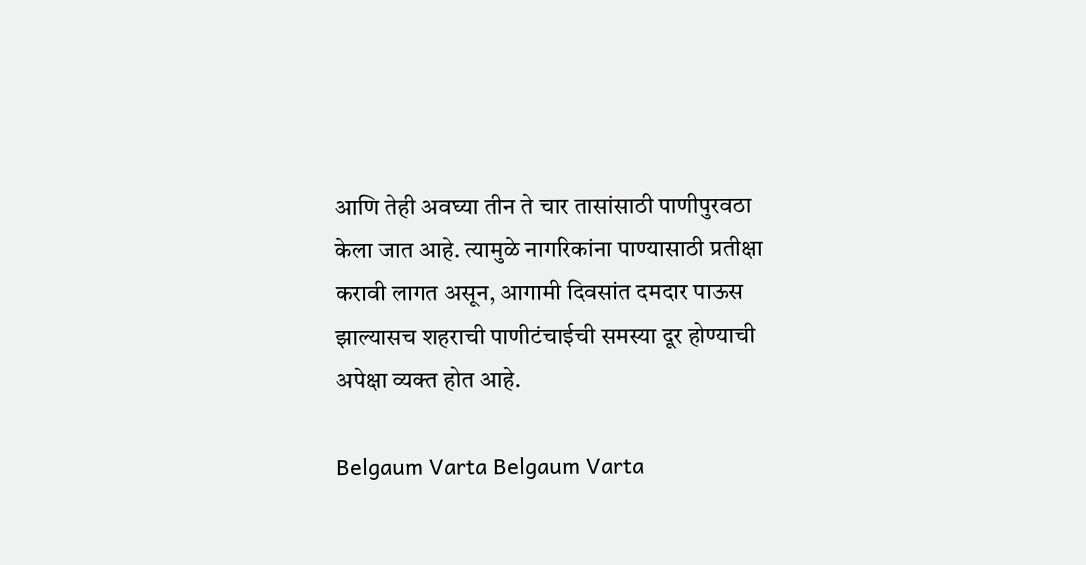आणि तेही अवघ्या तीन ते चार तासांसाठी पाणीपुरवठा केला जात आहे. त्यामुळे नागरिकांना पाण्यासाठी प्रतीक्षा करावी लागत असून, आगामी दिवसांत दमदार पाऊस झाल्यासच शहराची पाणीटंचाईची समस्या दूर होण्याची अपेक्षा व्यक्त होत आहे.

Belgaum Varta Belgaum Varta